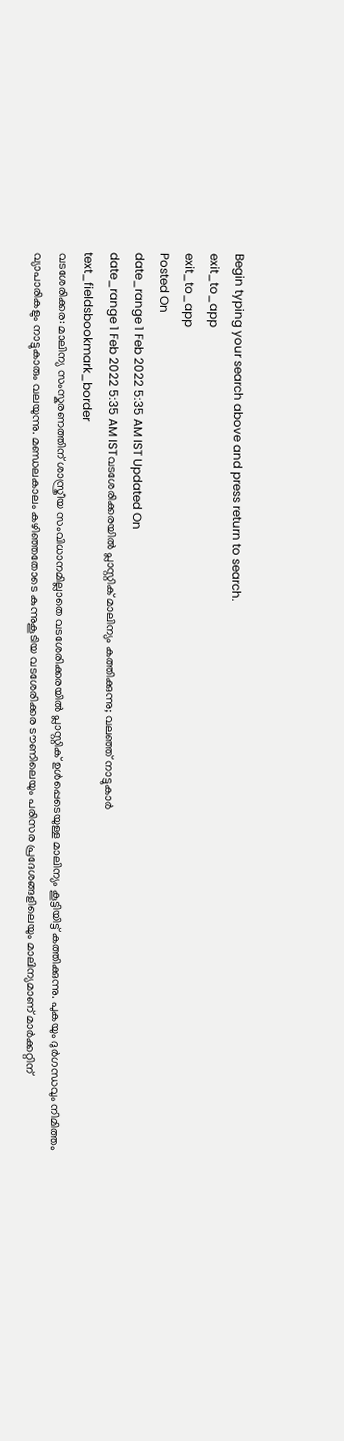Begin typing your search above and press return to search.
exit_to_app
exit_to_app
Posted On
date_range 1 Feb 2022 5:35 AM IST Updated On
date_range 1 Feb 2022 5:35 AM ISTവടശേരിക്കരയിൽ പ്ലാസ്റ്റിക് മാലിന്യം കത്തിക്കുന്നു; വലഞ്ഞ് നാട്ടുകാർ
text_fieldsbookmark_border
വടശേരിക്കര: മാലിന്യ സംസ്കരണത്തിന് ശാസ്ത്രീയ സംവിധാനമില്ലാതെ വടശേരിക്കരയിൽ പ്ലാസ്റ്റിക് ഉൾപ്പെടെയുള്ള മാലിന്യം കൂട്ടിയിട്ട് കത്തിക്കുന്നു. പുകയും ദുർഗന്ധവും നിമിത്തം വ്യാപാരികളും നാട്ടുകാരും വലയുന്നു. മണ്ഡലകാലം കഴിഞ്ഞതോടെ കുന്നുകൂടിയ വടശേരിക്കര ടൗണിലെയും പരിസര പ്രദേശങ്ങളിലെയും മാലിന്യമാണ് മാർക്കറ്റിന്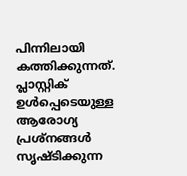പിന്നിലായി കത്തിക്കുന്നത്. പ്ലാസ്റ്റിക് ഉൾപ്പെടെയുള്ള ആരോഗ്യ പ്രശ്നങ്ങൾ സൃഷ്ടിക്കുന്ന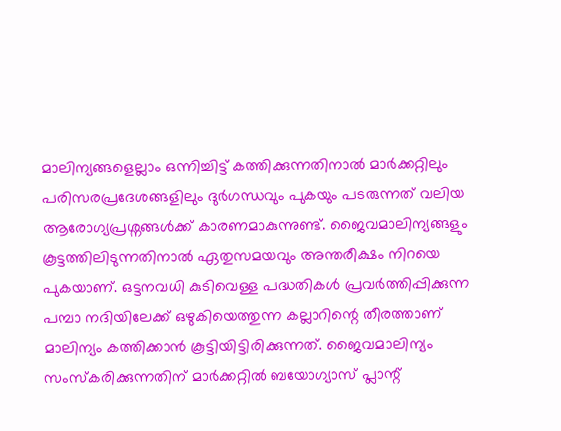മാലിന്യങ്ങളെല്ലാം ഒന്നിച്ചിട്ട് കത്തിക്കുന്നതിനാൽ മാർക്കറ്റിലും പരിസരപ്രദേശങ്ങളിലും ദുർഗന്ധവും പുകയും പടരുന്നത് വലിയ ആരോഗ്യപ്രശ്നങ്ങൾക്ക് കാരണമാകുന്നുണ്ട്. ജൈവമാലിന്യങ്ങളും കൂട്ടത്തിലിടുന്നതിനാൽ ഏതുസമയവും അന്തരീക്ഷം നിറയെ പുകയാണ്. ഒട്ടനവധി കുടിവെള്ള പദ്ധതികൾ പ്രവർത്തിപ്പിക്കുന്ന പമ്പാ നദിയിലേക്ക് ഒഴുകിയെത്തുന്ന കല്ലാറിന്റെ തീരത്താണ് മാലിന്യം കത്തിക്കാൻ കൂട്ടിയിട്ടിരിക്കുന്നത്. ജൈവമാലിന്യം സംസ്കരിക്കുന്നതിന് മാർക്കറ്റിൽ ബയോഗ്യാസ് പ്ലാന്റ്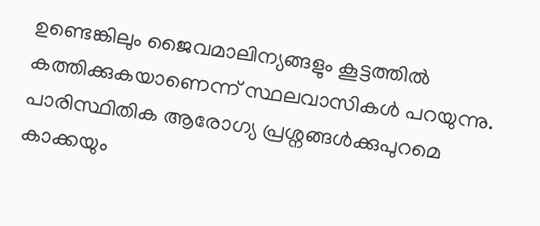ഉണ്ടെങ്കിലും ജൈവമാലിന്യങ്ങളും കൂട്ടത്തിൽ കത്തിക്കുകയാണെന്ന് സ്ഥലവാസികൾ പറയുന്നു. പാരിസ്ഥിതിക ആരോഗ്യ പ്രശ്നങ്ങൾക്കുപുറമെ കാക്കയും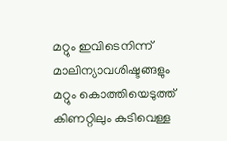മറ്റും ഇവിടെനിന്ന് മാലിന്യാവശിഷ്ടങ്ങളും മറ്റും കൊത്തിയെടുത്ത് കിണറ്റിലും കുടിവെള്ള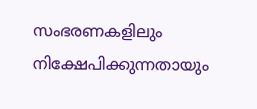സംഭരണകളിലും നിക്ഷേപിക്കുന്നതായും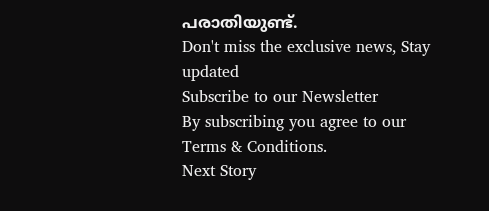പരാതിയുണ്ട്.
Don't miss the exclusive news, Stay updated
Subscribe to our Newsletter
By subscribing you agree to our Terms & Conditions.
Next Story